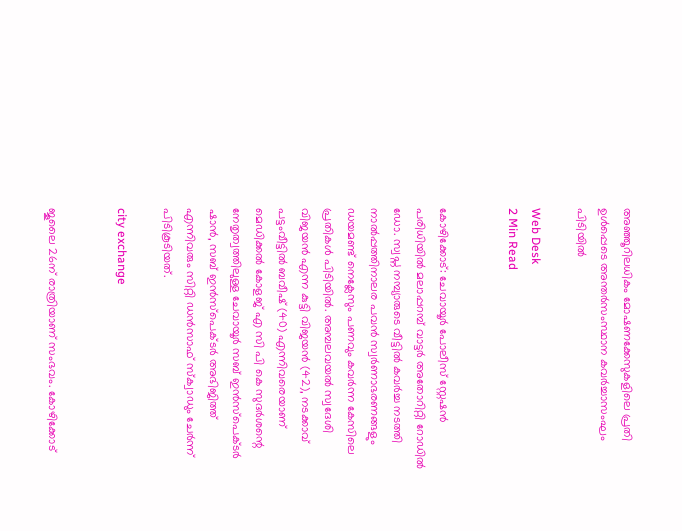അഞ്ഞൂറിലധികം മോഷണക്കേസുകളിലെ പ്രതി ഉള്‍പ്പെടെ അന്തര്‍സംസ്ഥാന കവര്‍ച്ചാസംഘം പിടിയില്‍

Web Desk
2 Min Read


കോഴിക്കോട്: ചേവായൂര്‍ പോലീസ് സ്റ്റേഷന്‍ പരിധിയില്‍ മലാപ്പറമ്പ് വാട്ടര്‍ അതോറിറ്റി റോഡില്‍ ഡോ. സ്വപ്ന നമ്പ്യാരുടെ വീട്ടില്‍ കവര്‍ച്ച നടത്തി നാല്‍പ്പത്തിനാലര പവന്‍ സ്വര്‍ണാഭരണങ്ങളും ഡയമണ്ട് നെക്ലേസും പണവും കവര്‍ന്ന കേസിലെ പ്രതികള്‍ പിടിയില്‍. അമ്പലവയല്‍ സ്വദേശി വിജയന്‍ എന്ന കുട്ടി വിജയന്‍ (42), നടക്കാവ് പട്ടംവീട്ടില്‍ ബവീഷ് (40) എന്നിവരെയാണ്
മെഡിക്കല്‍ കോളജ് എ സി പി കെ സുദര്‍ശന്റെ നേതൃത്വത്തിലുള്ള ചേവായൂര്‍ സബ് ഇന്‍സ്‌പെക്ടര്‍ ഷാന്‍, സബ് ഇന്‍സ്‌പെക്ടര്‍ അഭിജിത്ത് എന്നിവരും സിറ്റി ഡന്‍സാഫ് സ്‌ക്വാഡും ചേര്‍ന്ന് പിടികൂടിയത്.

city exchange


ജൂലൈ 26ന് രാത്രിയാണ് സംഭവം. കോഴിക്കോട്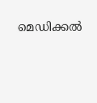മെഡിക്കല്‍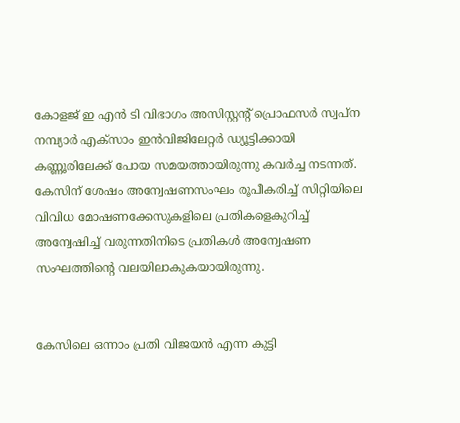കോളജ് ഇ എന്‍ ടി വിഭാഗം അസിസ്റ്റന്റ് പ്രൊഫസര്‍ സ്വപ്ന നമ്പ്യാര്‍ എക്‌സാം ഇന്‍വിജിലേറ്റര്‍ ഡ്യൂട്ടിക്കായി കണ്ണൂരിലേക്ക് പോയ സമയത്തായിരുന്നു കവര്‍ച്ച നടന്നത്. കേസിന് ശേഷം അന്വേഷണസംഘം രൂപീകരിച്ച് സിറ്റിയിലെ വിവിധ മോഷണക്കേസുകളിലെ പ്രതികളെകുറിച്ച് അന്വേഷിച്ച് വരുന്നതിനിടെ പ്രതികള്‍ അന്വേഷണ സംഘത്തിന്റെ വലയിലാകുകയായിരുന്നു.


കേസിലെ ഒന്നാം പ്രതി വിജയന്‍ എന്ന കുട്ടി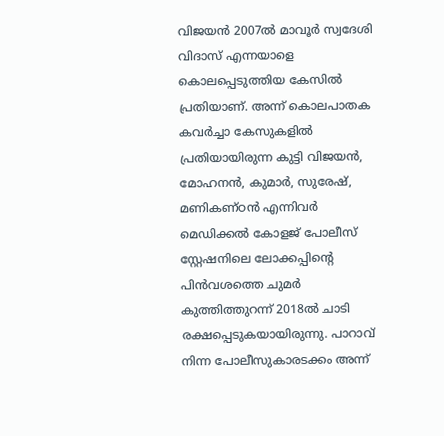വിജയന്‍ 2007ല്‍ മാവൂര്‍ സ്വദേശി വിദാസ് എന്നയാളെ കൊലപ്പെടുത്തിയ കേസില്‍ പ്രതിയാണ്. അന്ന് കൊലപാതക കവര്‍ച്ചാ കേസുകളില്‍ പ്രതിയായിരുന്ന കുട്ടി വിജയന്‍, മോഹനന്‍, കുമാര്‍, സുരേഷ്, മണികണ്ഠന്‍ എന്നിവര്‍ മെഡിക്കല്‍ കോളജ് പോലീസ് സ്റ്റേഷനിലെ ലോക്കപ്പിന്റെ പിന്‍വശത്തെ ചുമര്‍ കുത്തിത്തുറന്ന് 2018ല്‍ ചാടി രക്ഷപ്പെടുകയായിരുന്നു. പാറാവ് നിന്ന പോലീസുകാരടക്കം അന്ന്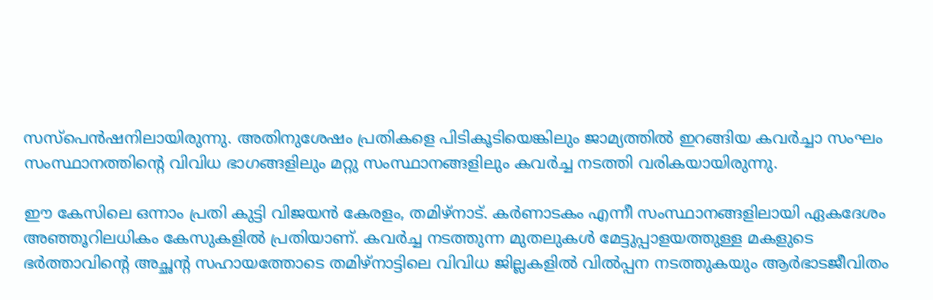സസ്പെന്‍ഷനിലായിരുന്നു. അതിനുശേഷം പ്രതികളെ പിടികൂടിയെങ്കിലും ജാമ്യത്തില്‍ ഇറങ്ങിയ കവര്‍ച്ചാ സംഘം സംസ്ഥാനത്തിന്റെ വിവിധ ഭാഗങ്ങളിലും മറ്റു സംസ്ഥാനങ്ങളിലും കവര്‍ച്ച നടത്തി വരികയായിരുന്നു.

ഈ കേസിലെ ഒന്നാം പ്രതി കുട്ടി വിജയന്‍ കേരളം, തമിഴ്‌നാട്. കര്‍ണാടകം എന്നീ സംസ്ഥാനങ്ങളിലായി ഏകദേശം അഞ്ഞൂറിലധികം കേസുകളില്‍ പ്രതിയാണ്. കവര്‍ച്ച നടത്തുന്ന മുതലുകള്‍ മേട്ടുപ്പാളയത്തുള്ള മകളുടെ ഭര്‍ത്താവിന്റെ അച്ഛന്റ സഹായത്തോടെ തമിഴ്‌നാട്ടിലെ വിവിധ ജില്ലകളില്‍ വില്‍പ്പന നടത്തുകയും ആര്‍ഭാടജീവിതം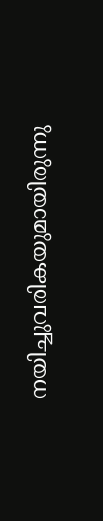നയിച്ചുവരികയുമായിരുന്നു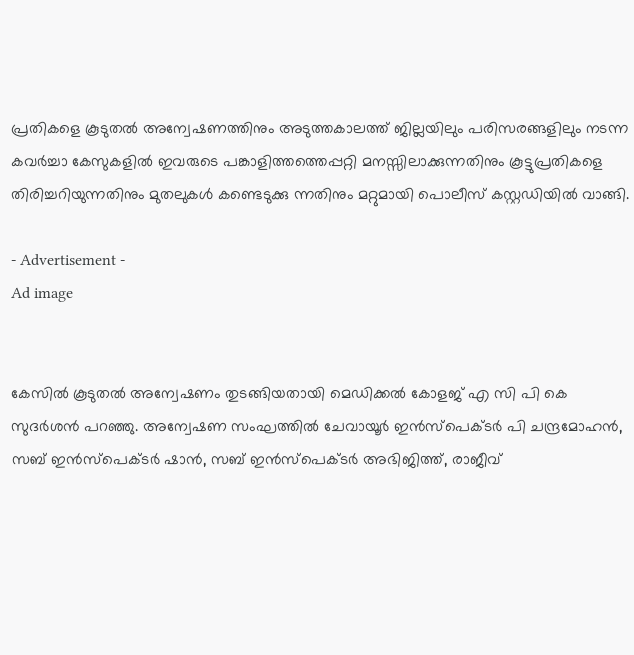പ്രതികളെ കൂടുതല്‍ അന്വേഷണത്തിനും അടുത്തകാലത്ത് ജില്ലയിലും പരിസരങ്ങളിലും നടന്ന കവര്‍ച്ചാ കേസുകളില്‍ ഇവരുടെ പങ്കാളിത്തത്തെപ്പറ്റി മനസ്സിലാക്കുന്നതിനും കൂട്ടുപ്രതികളെ തിരിച്ചറിയുന്നതിനും മുതലുകള്‍ കണ്ടെടുക്കു ന്നതിനും മറ്റുമായി പൊലീസ് കസ്റ്റഡിയില്‍ വാങ്ങി.

- Advertisement -
Ad image


കേസില്‍ കൂടുതല്‍ അന്വേഷണം തുടങ്ങിയതായി മെഡിക്കല്‍ കോളജ് എ സി പി കെ സുദര്‍ശന്‍ പറഞ്ഞു. അന്വേഷണ സംഘത്തില്‍ ചേവായൂര്‍ ഇന്‍സ്‌പെക്ടര്‍ പി ചന്ദ്രമോഹന്‍, സബ് ഇന്‍സ്‌പെക്ടര്‍ ഷാന്‍, സബ് ഇന്‍സ്‌പെക്ടര്‍ അഭിജിത്ത്, രാജീവ്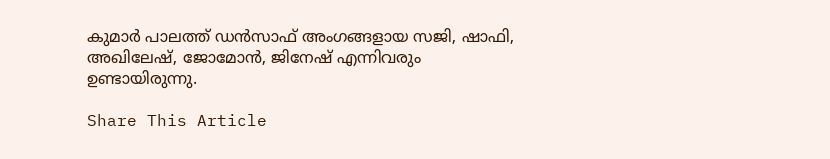കുമാര്‍ പാലത്ത് ഡന്‍സാഫ് അംഗങ്ങളായ സജി, ഷാഫി, അഖിലേഷ്, ജോമോന്‍, ജിനേഷ് എന്നിവരും ഉണ്ടായിരുന്നു.

Share This Article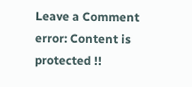Leave a Comment
error: Content is protected !!